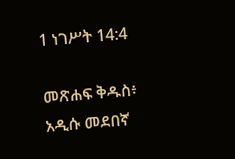1 ነገሥት 14:4

መጽሐፍ ቅዱስ፥ አዲሱ መደበኛ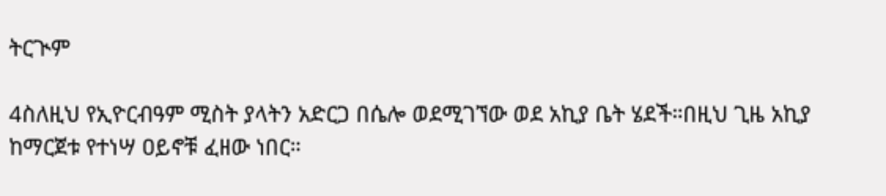ትርጒም

4ስለዚህ የኢዮርብዓም ሚስት ያላትን አድርጋ በሴሎ ወደሚገኘው ወደ አኪያ ቤት ሄደች።በዚህ ጊዜ አኪያ ከማርጀቱ የተነሣ ዐይኖቹ ፈዘው ነበር።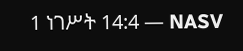1 ነገሥት 14:4 — NASV